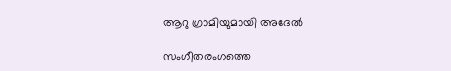ആറു ഗ്രാമിയുമായി അദേല്‍

സംഗീതരംഗത്തെ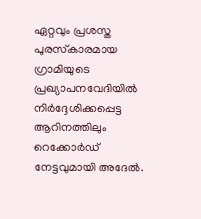ഏറ്റവും പ്രശസ്ത പുരസ്‌കാരമായ ഗ്രാമിയുടെ പ്രഖ്യാപനവേദിയില്‍ നിര്‍ദ്ദേശിക്കപ്പെട്ട ആറിനത്തിലും റെക്കോര്‍ഡ് നേട്ടവുമായി അദേല്‍.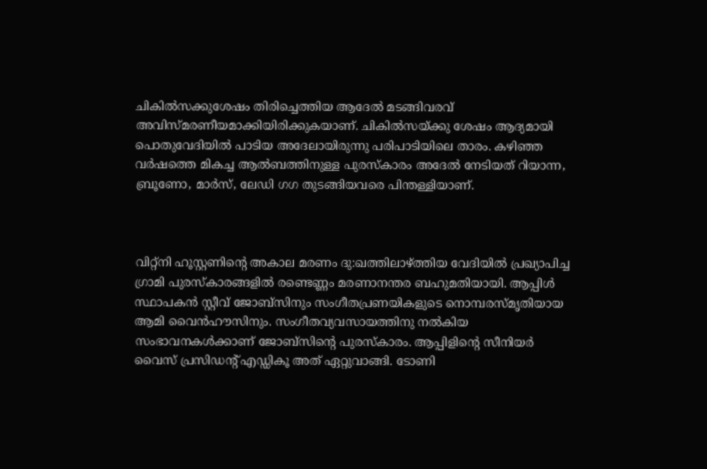ചികില്‍സക്കുശേഷം തിരിച്ചെത്തിയ ആദേല്‍ മടങ്ങിവരവ് അവിസ്മരണീയമാക്കിയിരിക്കുകയാണ്. ചികില്‍സയ്ക്കു ശേഷം ആദ്യമായി പൊതുവേദിയില്‍ പാടിയ അദേലായിരുന്നു പരിപാടിയിലെ താരം. കഴിഞ്ഞ വര്‍ഷത്തെ മികച്ച ആല്‍ബത്തിനുള്ള പുരസ്‌കാരം അദേല്‍ നേടിയത് റിയാന്ന, ബ്രൂണോ, മാര്‍സ്, ലേഡി ഗഗ തുടങ്ങിയവരെ പിന്തള്ളിയാണ്.



വിറ്റ്‌നി ഹൂസ്റ്റണിന്റെ അകാല മരണം ദു:ഖത്തിലാഴ്ത്തിയ വേദിയില്‍ പ്രഖ്യാപിച്ച ഗ്രാമി പുരസ്‌കാരങ്ങളില്‍ രണ്ടെണ്ണം മരണാനന്തര ബഹുമതിയായി. ആപ്പിള്‍ സ്ഥാപകന്‍ സ്റ്റീവ് ജോബ്‌സിനും സംഗീതപ്രണയികളുടെ നൊമ്പരസ്മൃതിയായ ആമി വൈന്‍ഹൗസിനും. സംഗീതവ്യവസായത്തിനു നല്‍കിയ സംഭാവനകള്‍ക്കാണ് ജോബ്‌സിന്റെ പുരസ്‌കാരം. ആപ്പിളിന്റെ സീനിയര്‍ വൈസ് പ്രസിഡന്റ് എഡ്ഡികൂ അത് ഏറ്റുവാങ്ങി. ടോണി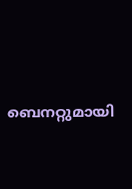ബെനറ്റുമായി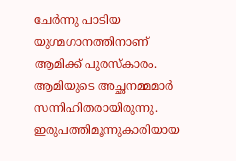ചേര്‍ന്നു പാടിയ യുഗ്മഗാനത്തിനാണ് ആമിക്ക് പുരസ്‌കാരം. ആമിയുടെ അച്ഛനമ്മമാര്‍ സന്നിഹിതരായിരുന്നു. ഇരുപത്തിമൂന്നുകാരിയായ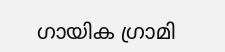ഗായിക ഗ്രാമി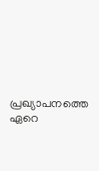പ്രഖ്യാപനത്തെ ഏറെ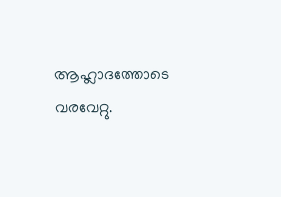ആഹ്ലാദത്തോടെ വരവേറ്റു.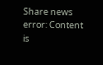Share news
error: Content is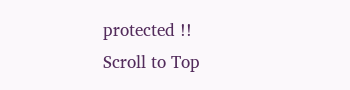protected !!
Scroll to Top